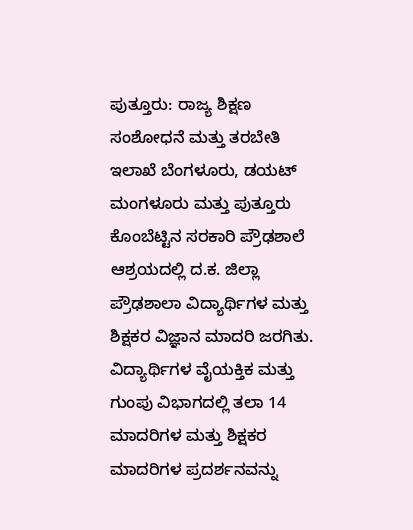ಪುತ್ತೂರು: ರಾಜ್ಯ ಶಿಕ್ಷಣ ಸಂಶೋಧನೆ ಮತ್ತು ತರಬೇತಿ ಇಲಾಖೆ ಬೆಂಗಳೂರು, ಡಯಟ್ ಮಂಗಳೂರು ಮತ್ತು ಪುತ್ತೂರು ಕೊಂಬೆಟ್ಟಿನ ಸರಕಾರಿ ಪ್ರೌಢಶಾಲೆ ಆಶ್ರಯದಲ್ಲಿ ದ.ಕ. ಜಿಲ್ಲಾ ಪ್ರೌಢಶಾಲಾ ವಿದ್ಯಾರ್ಥಿಗಳ ಮತ್ತು ಶಿಕ್ಷಕರ ವಿಜ್ಞಾನ ಮಾದರಿ ಜರಗಿತು.
ವಿದ್ಯಾರ್ಥಿಗಳ ವೈಯಕ್ತಿಕ ಮತ್ತು ಗುಂಪು ವಿಭಾಗದಲ್ಲಿ ತಲಾ 14 ಮಾದರಿಗಳ ಮತ್ತು ಶಿಕ್ಷಕರ ಮಾದರಿಗಳ ಪ್ರದರ್ಶನವನ್ನು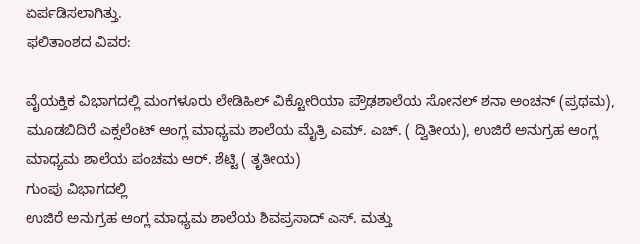ಏರ್ಪಡಿಸಲಾಗಿತ್ತು.
ಫಲಿತಾಂಶದ ವಿವರ:

ವೈಯಕ್ತಿಕ ವಿಭಾಗದಲ್ಲಿ ಮಂಗಳೂರು ಲೇಡಿಹಿಲ್ ವಿಕ್ಟೋರಿಯಾ ಪ್ರೌಢಶಾಲೆಯ ಸೋನಲ್ ಶನಾ ಅಂಚನ್ (ಪ್ರಥಮ), ಮೂಡಬಿದಿರೆ ಎಕ್ಸಲೆಂಟ್ ಆಂಗ್ಲ ಮಾಧ್ಯಮ ಶಾಲೆಯ ಮೈತ್ರಿ ಎಮ್. ಎಚ್. ( ದ್ವಿತೀಯ), ಉಜಿರೆ ಅನುಗ್ರಹ ಆಂಗ್ಲ ಮಾಧ್ಯಮ ಶಾಲೆಯ ಪಂಚಮ ಆರ್. ಶೆಟ್ಟಿ ( ತೃತೀಯ)
ಗುಂಪು ವಿಭಾಗದಲ್ಲಿ
ಉಜಿರೆ ಅನುಗ್ರಹ ಆಂಗ್ಲ ಮಾಧ್ಯಮ ಶಾಲೆಯ ಶಿವಪ್ರಸಾದ್ ಎಸ್. ಮತ್ತು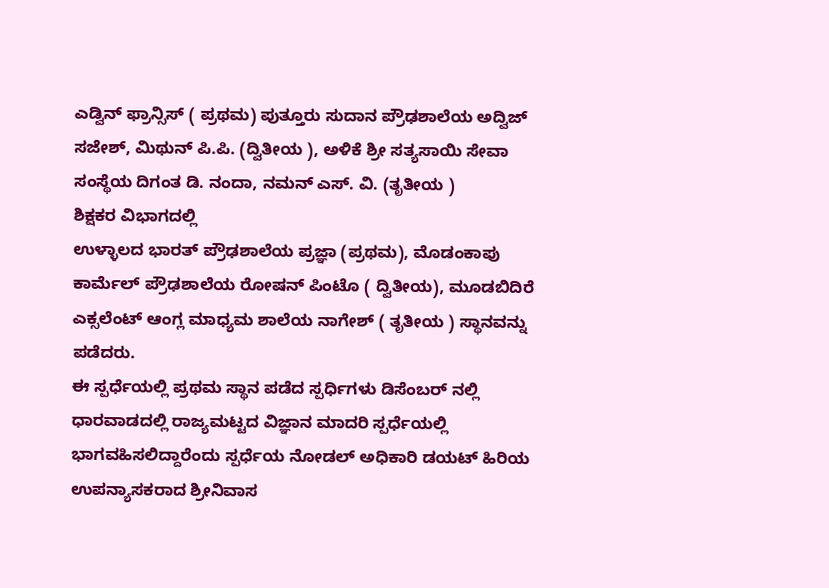ಎಡ್ವಿನ್ ಫ್ರಾನ್ಸಿಸ್ ( ಪ್ರಥಮ) ಪುತ್ತೂರು ಸುದಾನ ಪ್ರೌಢಶಾಲೆಯ ಅದ್ವಿಜ್ ಸಜೇಶ್, ಮಿಥುನ್ ಪಿ.ಪಿ. (ದ್ವಿತೀಯ ), ಅಳಿಕೆ ಶ್ರೀ ಸತ್ಯಸಾಯಿ ಸೇವಾ ಸಂಸ್ಥೆಯ ದಿಗಂತ ಡಿ. ನಂದಾ, ನಮನ್ ಎಸ್. ವಿ. (ತೃತೀಯ )
ಶಿಕ್ಷಕರ ವಿಭಾಗದಲ್ಲಿ
ಉಳ್ಳಾಲದ ಭಾರತ್ ಪ್ರೌಢಶಾಲೆಯ ಪ್ರಜ್ಞಾ (ಪ್ರಥಮ), ಮೊಡಂಕಾಪು ಕಾರ್ಮೆಲ್ ಪ್ರೌಢಶಾಲೆಯ ರೋಷನ್ ಪಿಂಟೊ ( ದ್ವಿತೀಯ), ಮೂಡಬಿದಿರೆ ಎಕ್ಸಲೆಂಟ್ ಆಂಗ್ಲ ಮಾಧ್ಯಮ ಶಾಲೆಯ ನಾಗೇಶ್ ( ತೃತೀಯ ) ಸ್ಥಾನವನ್ನು ಪಡೆದರು.
ಈ ಸ್ಪರ್ಧೆಯಲ್ಲಿ ಪ್ರಥಮ ಸ್ಥಾನ ಪಡೆದ ಸ್ಪರ್ಧಿಗಳು ಡಿಸೆಂಬರ್ ನಲ್ಲಿ ಧಾರವಾಡದಲ್ಲಿ ರಾಜ್ಯಮಟ್ಟದ ವಿಜ್ಞಾನ ಮಾದರಿ ಸ್ಪರ್ಧೆಯಲ್ಲಿ ಭಾಗವಹಿಸಲಿದ್ದಾರೆಂದು ಸ್ಪರ್ಧೆಯ ನೋಡಲ್ ಅಧಿಕಾರಿ ಡಯಟ್ ಹಿರಿಯ ಉಪನ್ಯಾಸಕರಾದ ಶ್ರೀನಿವಾಸ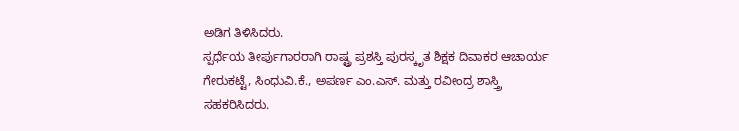ಅಡಿಗ ತಿಳಿಸಿದರು.
ಸ್ಪರ್ಧೆಯ ತೀರ್ಪುಗಾರರಾಗಿ ರಾಷ್ಟ್ರ ಪ್ರಶಸ್ತಿ ಪುರಸ್ಕೃತ ಶಿಕ್ಷಕ ದಿವಾಕರ ಆಚಾರ್ಯ ಗೇರುಕಟ್ಟೆ, ಸಿಂಧುವಿ.ಕೆ., ಅಪರ್ಣ ಎಂ.ಎಸ್. ಮತ್ತು ರವೀಂದ್ರ ಶಾಸ್ತ್ರಿ ಸಹಕರಿಸಿದರು.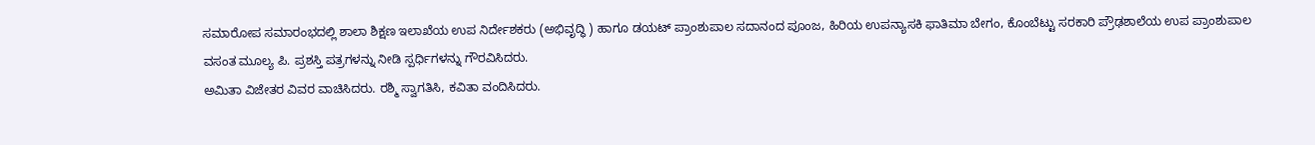ಸಮಾರೋಪ ಸಮಾರಂಭದಲ್ಲಿ ಶಾಲಾ ಶಿಕ್ಷಣ ಇಲಾಖೆಯ ಉಪ ನಿರ್ದೇಶಕರು (ಅಭಿವೃದ್ಧಿ ) ಹಾಗೂ ಡಯಟ್ ಪ್ರಾಂಶುಪಾಲ ಸದಾನಂದ ಪೂಂಜ, ಹಿರಿಯ ಉಪನ್ಯಾಸಕಿ ಫಾತಿಮಾ ಬೇಗಂ, ಕೊಂಬೆಟ್ಟು ಸರಕಾರಿ ಪ್ರೌಢಶಾಲೆಯ ಉಪ ಪ್ರಾಂಶುಪಾಲ ವಸಂತ ಮೂಲ್ಯ ಪಿ. ಪ್ರಶಸ್ತಿ ಪತ್ರಗಳನ್ನು ನೀಡಿ ಸ್ಪರ್ಧಿಗಳನ್ನು ಗೌರವಿಸಿದರು.
ಅಮಿತಾ ವಿಜೇತರ ವಿವರ ವಾಚಿಸಿದರು. ರಶ್ಮಿ ಸ್ವಾಗತಿಸಿ, ಕವಿತಾ ವಂದಿಸಿದರು.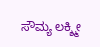ಸೌಮ್ಯ ಲಕ್ಶ್ಮೀ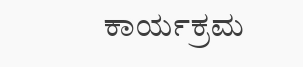ಕಾರ್ಯಕ್ರಮ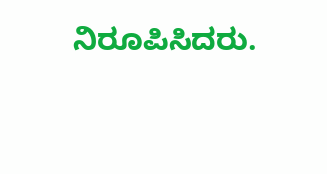ನಿರೂಪಿಸಿದರು.